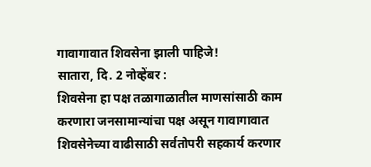गावागावात शिवसेना झाली पाहिजे!
सातारा, दि. 2 नोव्हेंबर :
शिवसेना हा पक्ष तळागाळातील माणसांसाठी काम करणारा जनसामान्यांचा पक्ष असून गावागावात शिवसेनेच्या वाढीसाठी सर्वतोपरी सहकार्य करणार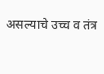असल्याचे उच्च व तंत्र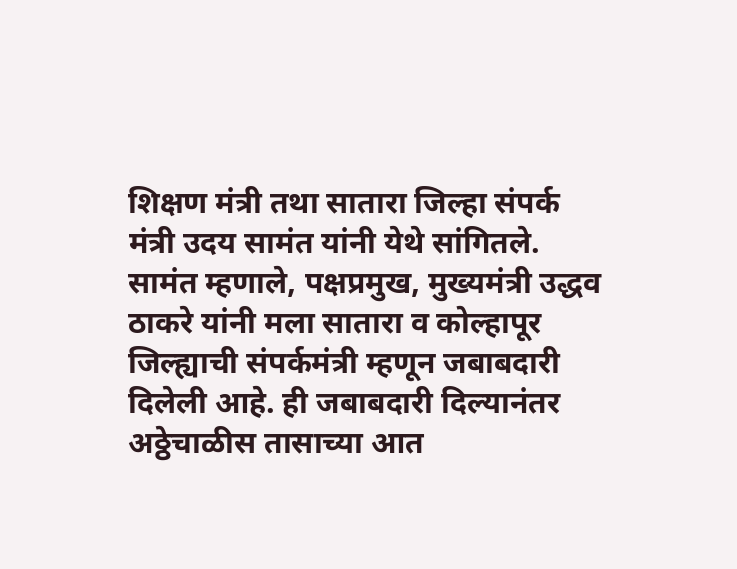शिक्षण मंत्री तथा सातारा जिल्हा संपर्क मंत्री उदय सामंत यांनी येथे सांगितले.
सामंत म्हणाले, पक्षप्रमुख, मुख्यमंत्री उद्धव ठाकरे यांनी मला सातारा व कोल्हापूर जिल्ह्याची संपर्कमंत्री म्हणून जबाबदारी दिलेली आहे. ही जबाबदारी दिल्यानंतर अठ्ठेचाळीस तासाच्या आत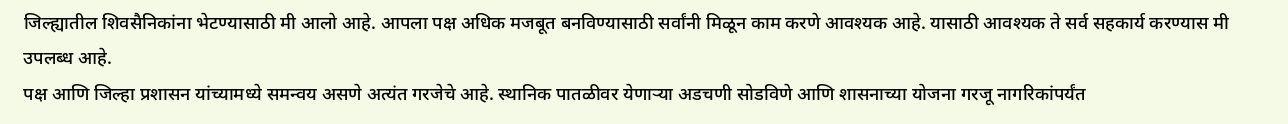जिल्ह्यातील शिवसैनिकांना भेटण्यासाठी मी आलो आहे. आपला पक्ष अधिक मजबूत बनविण्यासाठी सर्वांनी मिळून काम करणे आवश्यक आहे. यासाठी आवश्यक ते सर्व सहकार्य करण्यास मी उपलब्ध आहे.
पक्ष आणि जिल्हा प्रशासन यांच्यामध्ये समन्वय असणे अत्यंत गरजेचे आहे. स्थानिक पातळीवर येणाऱ्या अडचणी सोडविणे आणि शासनाच्या योजना गरजू नागरिकांपर्यंत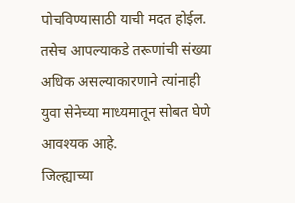पोचविण्यासाठी याची मदत होईल. तसेच आपल्याकडे तरूणांची संख्या अधिक असल्याकारणाने त्यांनाही युवा सेनेच्या माध्यमातून सोबत घेणे आवश्यक आहे.
जिल्ह्याच्या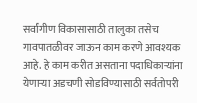सर्वांगीण विकासासाठी तालुका तसेच गावपातळीवर जाऊन काम करणे आवश्यक आहे. हे काम करीत असताना पदाधिकाऱ्यांना येणाऱ्या अडचणी सोडविण्यासाठी सर्वतोपरी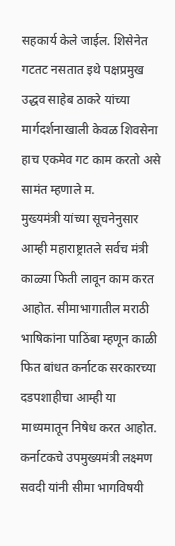सहकार्य केले जाईल. शिसेनेत गटतट नसतात इथे पक्षप्रमुख उद्धव साहेब ठाकरे यांच्या मार्गदर्शनाखाली केवळ शिवसेना हाच एकमेव गट काम करतो असे सामंत म्हणाले म.
मुख्यमंत्री यांच्या सूचनेनुसार आम्ही महाराष्ट्रातले सर्वच मंत्री काळ्या फिती लावून काम करत आहोत. सीमाभागातील मराठी भाषिकांना पाठिंबा म्हणून काळी फित बांधत कर्नाटक सरकारच्या दडपशाहीचा आम्ही या माध्यमातून निषेध करत आहोत. कर्नाटकचे उपमुख्यमंत्री लक्ष्मण सवदी यांनी सीमा भागविषयी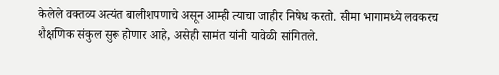केलेले वक्तव्य अत्यंत बालीशपणाचे असून आम्ही त्याचा जाहीर निषेध करतो. सीमा भागामध्ये लवकरच शैक्षणिक संकुल सुरू होणार आहे, असेही सामंत यांनी यावेळी सांगितले.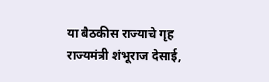या बैठकीस राज्याचे गृह राज्यमंत्री शंभूराज देसाई,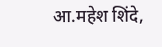आ.महेश शिंदे,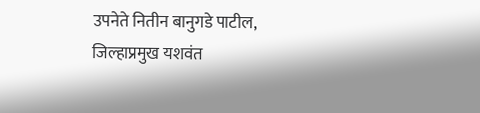उपनेते नितीन बानुगडे पाटील, जिल्हाप्रमुख यशवंत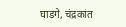घाडगे, चंद्रकांत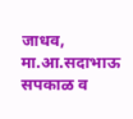जाधव, मा.आ.सदाभाऊ सपकाळ व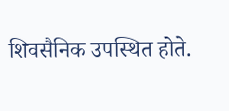शिवसैनिक उपस्थित होते.